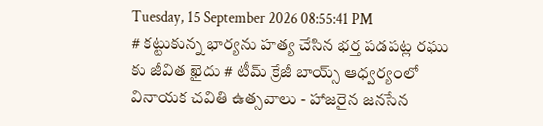Tuesday, 15 September 2026 08:55:41 PM
# కట్టుకున్న భార్యను హత్య చేసిన భర్త పడపట్ల రఘు కు జీవిత ఖైదు # టీమ్ క్రేజీ బాయ్స్ ఆధ్వర్యంలో వినాయక చవితి ఉత్సవాలు - హాజరైన జనసేన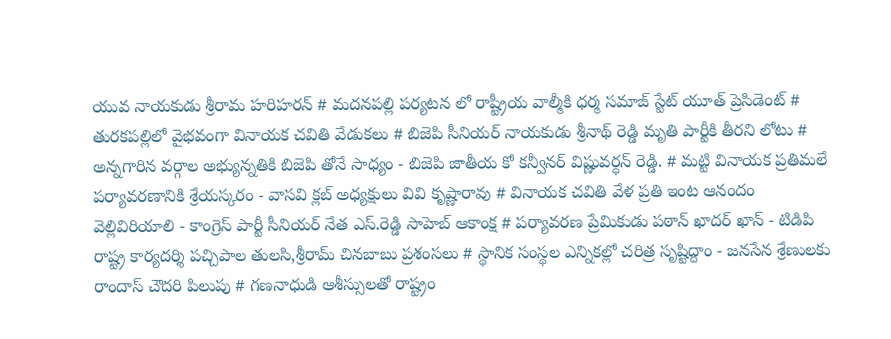యువ నాయకుడు శ్రీరామ హరిహరన్ # మదనపల్లి పర్యటన లో రాష్ట్రీయ వాల్మీకి ధర్మ సమాజ్ స్టేట్ యూత్ ప్రెసిడెంట్ # తురకపల్లిలో వైభవంగా వినాయక చవితి వేడుకలు # బిజెపి సీనియర్ నాయకుడు శ్రీనాథ్ రెడ్డి మృతి పార్టీకి తీరని లోటు # అన్నగారిన వర్గాల అభ్యున్నతికి బిజెపి తోనే సాధ్యం - బిజెపి జాతీయ కో కన్వీనర్ విష్ణువర్ధన్ రెడ్డి. # మట్టి వినాయక ప్రతిమలే పర్యావరణానికి శ్రేయస్కరం - వాసవి క్లబ్ అధ్యక్షులు వివి కృష్ణారావు # వినాయక చవితి వేళ ప్రతి ఇంట ఆనందం వెల్లివిరియాలి - కాంగ్రెస్ పార్టీ సీనియర్ నేత ఎస్.రెడ్డి సాహెబ్ ఆకాంక్ష # పర్యావరణ ప్రేమికుడు పఠాన్ ఖాదర్ ఖాన్ - టిడిపి రాష్ట్ర కార్యదర్శి పచ్చిపాల తులసి,శ్రీరామ్ చినబాబు ప్రశంసలు # స్థానిక సంస్థల ఎన్నికల్లో చరిత్ర సృష్టిద్దాం - జనసేన శ్రేణులకు రాందాస్ చౌదరి పిలుపు # గణనాధుడి ఆశీస్సులతో రాష్ట్రం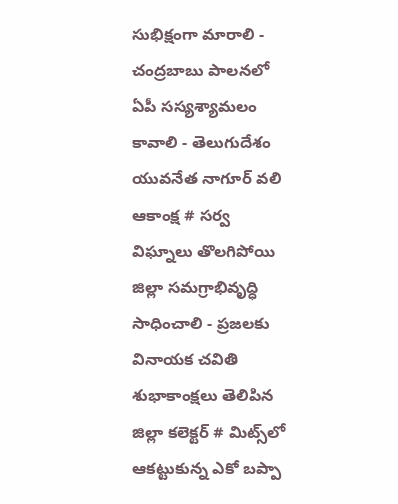సుభిక్షంగా మారాలి - చంద్రబాబు పాలనలో ఏపీ సస్యశ్యామలం కావాలి - తెలుగుదేశం యువనేత నాగూర్ వలి ఆకాంక్ష # సర్వ విఘ్నాలు తొలగిపోయి జిల్లా సమగ్రాభివృద్ధి సాధించాలి - ప్రజలకు వినాయక చవితి శుభాకాంక్షలు తెలిపిన జిల్లా కలెక్టర్ # మిట్స్‌లో ఆకట్టుకున్న ఎకో బప్పా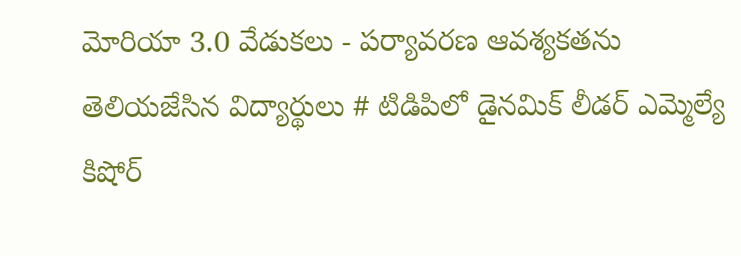మోరియా 3.0 వేడుకలు - పర్యావరణ ఆవశ్యకతను తెలియజేసిన విద్యార్థులు # టిడిపిలో డైనమిక్ లీడర్ ఎమ్మెల్యే కిషోర్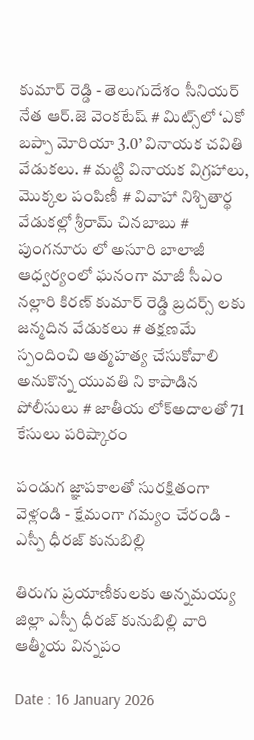కుమార్ రెడ్డి - తెలుగుదేశం సీనియర్ నేత ఆర్.జె వెంకటేష్ # మిట్స్‌లో ‘ఎకో బప్పా మోరియా 3.0’ వినాయక చవితి వేడుకలు. # మట్టి వినాయక విగ్రహాలు, మొక్కల పంపిణీ # వివాహా నిశ్చితార్థ వేడుకల్లో శ్రీరామ్ చినబాబు # పుంగనూరు లో అసూరి బాలాజీ ఆధ్వర్యంలో ఘనంగా మాజీ సీఎం నల్లారి కిరణ్ కుమార్ రెడ్డి బ్రదర్స్ లకు జన్మదిన వేడుకలు # తక్షణమే స్పందించి ఆత్మహత్య చేసుకోవాలి అనుకొన్న యువతి ని కాపాడిన పోలీసులు # జాతీయ లోక్అదాలతో 71 కేసులు పరిష్కారం

పండుగ జ్ఞాపకాలతో సురక్షితంగా వెళ్లండి - క్షేమంగా గమ్యం చేరండి - ఎస్పీ ధీరజ్ కునుబిల్లి

తిరుగు ప్రయాణీకులకు అన్నమయ్య జిల్లా ఎస్పీ ధీరజ్ కునుబిల్లి వారి ఆత్మీయ విన్నపం

Date : 16 January 2026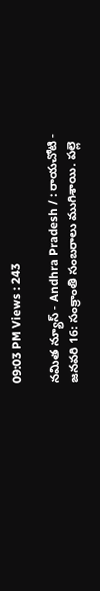09:03 PM Views : 243

నమిత న్యూస్ - Andhra Pradesh / : రాయచోటి - జనవరి 16: సంక్రాంతి సంబరాలు ముగిశాయి. పల్లె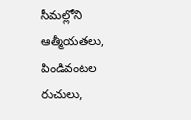సీమల్లోని ఆత్మీయతలు, పిండివంటల రుచులు,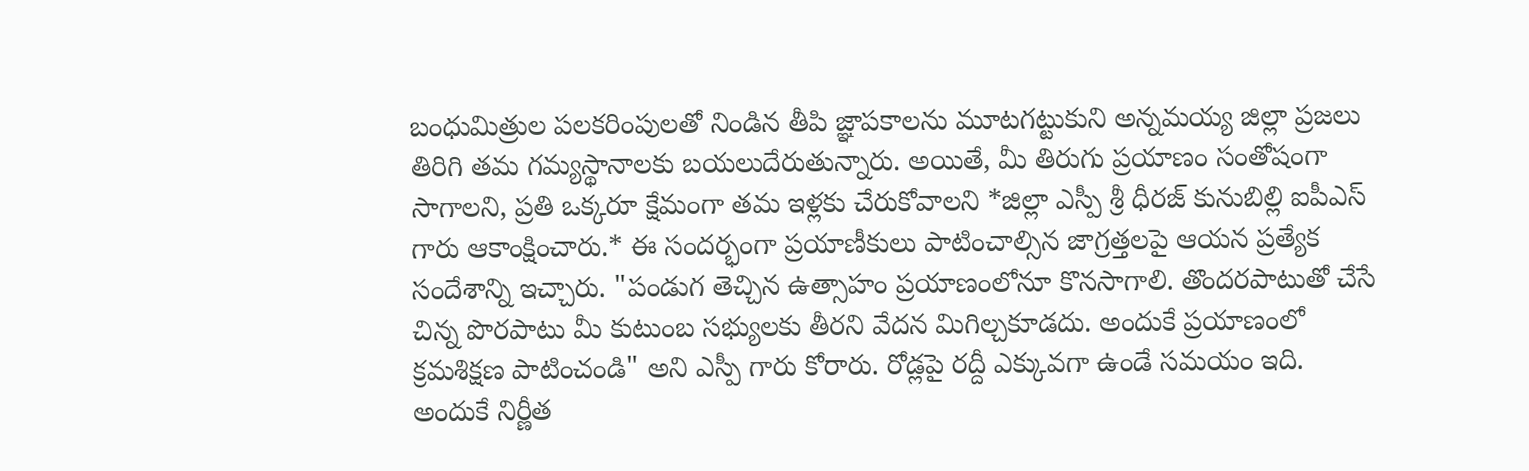బంధుమిత్రుల పలకరింపులతో నిండిన తీపి జ్ఞాపకాలను మూటగట్టుకుని అన్నమయ్య జిల్లా ప్రజలు తిరిగి తమ గమ్యస్థానాలకు బయలుదేరుతున్నారు. అయితే, మీ తిరుగు ప్రయాణం సంతోషంగా సాగాలని, ప్రతి ఒక్కరూ క్షేమంగా తమ ఇళ్లకు చేరుకోవాలని *జిల్లా ఎస్పీ శ్రీ ధీరజ్ కునుబిల్లి ఐపీఎస్ గారు ఆకాంక్షించారు.* ఈ సందర్భంగా ప్రయాణీకులు పాటించాల్సిన జాగ్రత్తలపై ఆయన ప్రత్యేక సందేశాన్ని ఇచ్చారు. "పండుగ తెచ్చిన ఉత్సాహం ప్రయాణంలోనూ కొనసాగాలి. తొందరపాటుతో చేసే చిన్న పొరపాటు మీ కుటుంబ సభ్యులకు తీరని వేదన మిగిల్చకూడదు. అందుకే ప్రయాణంలో క్రమశిక్షణ పాటించండి" అని ఎస్పీ గారు కోరారు. రోడ్లపై రద్దీ ఎక్కువగా ఉండే సమయం ఇది. అందుకే నిర్ణీత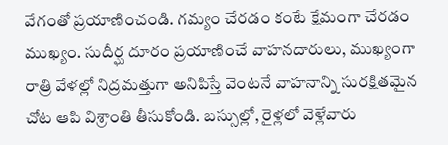వేగంతో ప్రయాణించండి. గమ్యం చేరడం కంటే క్షేమంగా చేరడం ముఖ్యం. సుదీర్ఘ దూరం ప్రయాణించే వాహనదారులు, ముఖ్యంగా రాత్రి వేళల్లో నిద్రమత్తుగా అనిపిస్తే వెంటనే వాహనాన్ని సురక్షితమైన చోట ఆపి విశ్రాంతి తీసుకోండి. బస్సుల్లో, రైళ్లలో వెళ్లేవారు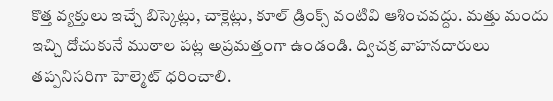కొత్త వ్యక్తులు ఇచ్చే బిస్కెట్లు, చాక్లెట్లు, కూల్ డ్రింక్స్ వంటివి ఆశించవద్దు. మత్తు మందు ఇచ్చి దోచుకునే ముఠాల పట్ల అప్రమత్తంగా ఉండండి. ద్విచక్ర వాహనదారులు తప్పనిసరిగా హెల్మెట్ ధరించాలి.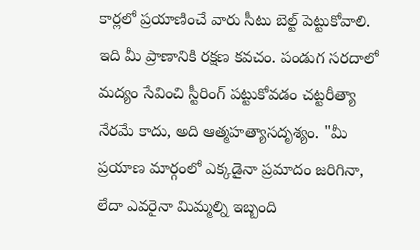కార్లలో ప్రయాణించే వారు సీటు బెల్ట్ పెట్టుకోవాలి. ఇది మీ ప్రాణానికి రక్షణ కవచం. పండుగ సరదాలో మద్యం సేవించి స్టీరింగ్ పట్టుకోవడం చట్టరీత్యా నేరమే కాదు, అది ఆత్మహత్యాసదృశ్యం. "మీ ప్రయాణ మార్గంలో ఎక్కడైనా ప్రమాదం జరిగినా, లేదా ఎవరైనా మిమ్మల్ని ఇబ్బంది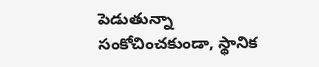పెడుతున్నా సంకోచించకుండా, స్థానిక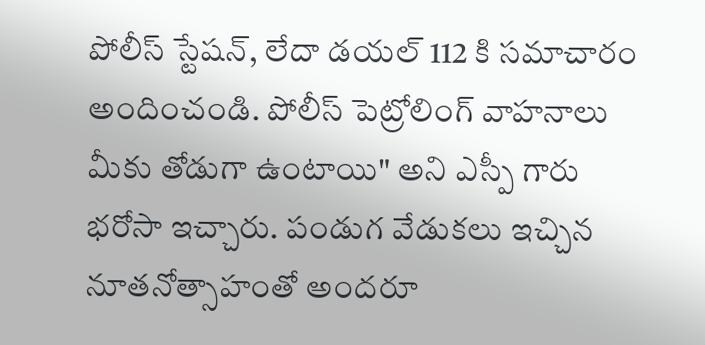పోలీస్ స్టేషన్, లేదా డయల్ 112 కి సమాచారం అందించండి. పోలీస్ పెట్రోలింగ్ వాహనాలు మీకు తోడుగా ఉంటాయి" అని ఎస్పీ గారు భరోసా ఇచ్చారు. పండుగ వేడుకలు ఇచ్చిన నూతనోత్సాహంతో అందరూ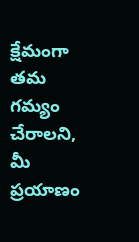క్షేమంగా తమ గమ్యం చేరాలని, మీ ప్రయాణం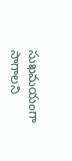సుఖమయంగా సాగాలని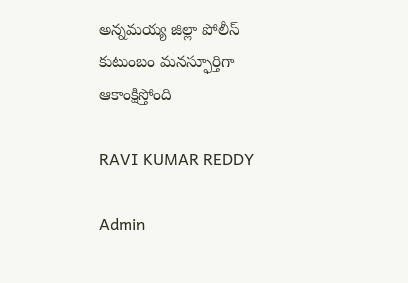అన్నమయ్య జిల్లా పోలీస్ కుటుంబం మనస్ఫూర్తిగా ఆకాంక్షిస్తోంది

RAVI KUMAR REDDY

Admin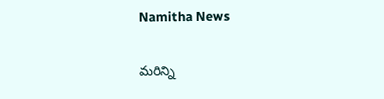Namitha News

మరిన్ని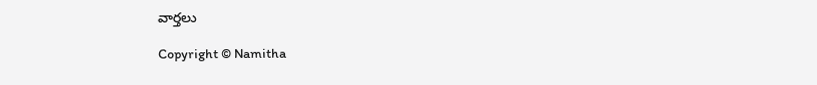వార్తలు

Copyright © Namitha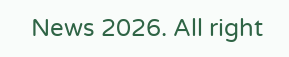News 2026. All right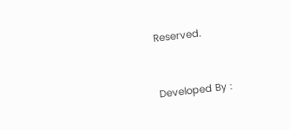Reserved.



Developed By :